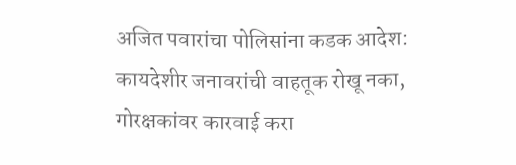अजित पवारांचा पोलिसांना कडक आदेश: कायदेशीर जनावरांची वाहतूक रोखू नका, गोरक्षकांवर कारवाई करा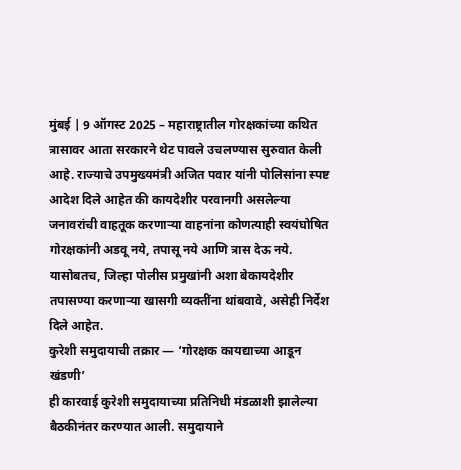मुंबई | 9 ऑगस्ट 2025 – महाराष्ट्रातील गोरक्षकांच्या कथित त्रासावर आता सरकारने थेट पावले उचलण्यास सुरुवात केली आहे. राज्याचे उपमुख्यमंत्री अजित पवार यांनी पोलिसांना स्पष्ट आदेश दिले आहेत की कायदेशीर परवानगी असलेल्या जनावरांची वाहतूक करणाऱ्या वाहनांना कोणत्याही स्वयंघोषित गोरक्षकांनी अडवू नये, तपासू नये आणि त्रास देऊ नये. यासोबतच, जिल्हा पोलीस प्रमुखांनी अशा बेकायदेशीर तपासण्या करणाऱ्या खासगी व्यक्तींना थांबवावे, असेही निर्देश दिले आहेत.
कुरेशी समुदायाची तक्रार — ‘गोरक्षक कायद्याच्या आडून खंडणी’
ही कारवाई कुरेशी समुदायाच्या प्रतिनिधी मंडळाशी झालेल्या बैठकीनंतर करण्यात आली. समुदायाने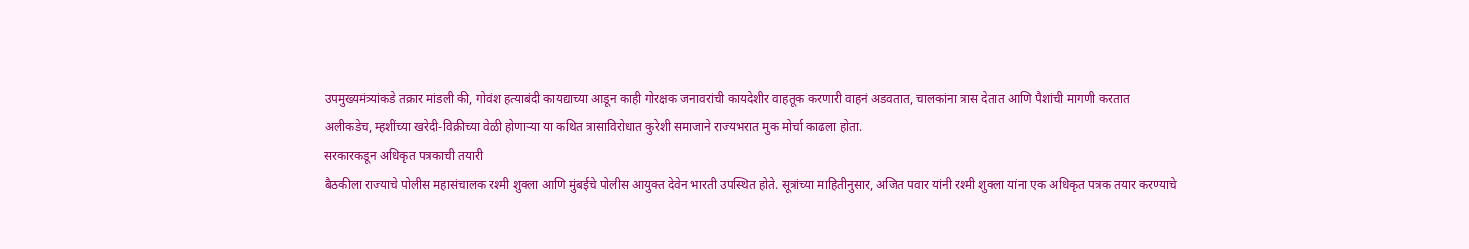उपमुख्यमंत्र्यांकडे तक्रार मांडली की, गोवंश हत्याबंदी कायद्याच्या आडून काही गोरक्षक जनावरांची कायदेशीर वाहतूक करणारी वाहनं अडवतात, चालकांना त्रास देतात आणि पैशांची मागणी करतात
अलीकडेच, म्हशींच्या खरेदी-विक्रीच्या वेळी होणाऱ्या या कथित त्रासाविरोधात कुरेशी समाजाने राज्यभरात मुक मोर्चा काढला होता.
सरकारकडून अधिकृत पत्रकाची तयारी
बैठकीला राज्याचे पोलीस महासंचालक रश्मी शुक्ला आणि मुंबईचे पोलीस आयुक्त देवेन भारती उपस्थित होते. सूत्रांच्या माहितीनुसार, अजित पवार यांनी रश्मी शुक्ला यांना एक अधिकृत पत्रक तयार करण्याचे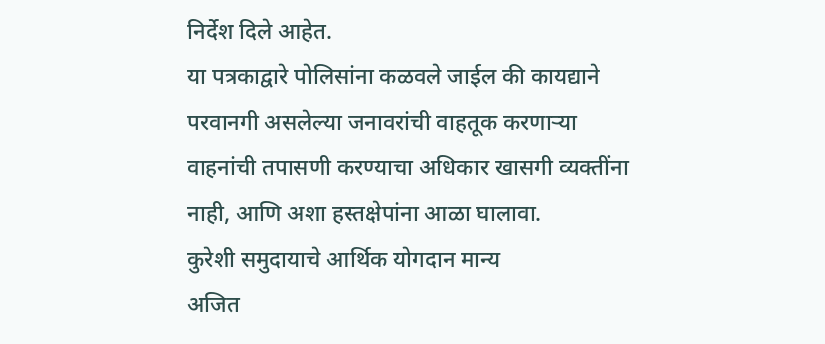निर्देश दिले आहेत.
या पत्रकाद्वारे पोलिसांना कळवले जाईल की कायद्याने परवानगी असलेल्या जनावरांची वाहतूक करणाऱ्या वाहनांची तपासणी करण्याचा अधिकार खासगी व्यक्तींना नाही, आणि अशा हस्तक्षेपांना आळा घालावा.
कुरेशी समुदायाचे आर्थिक योगदान मान्य
अजित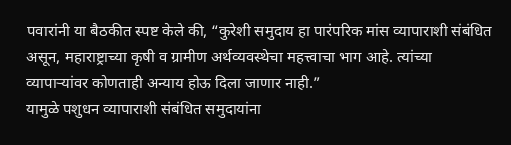पवारांनी या बैठकीत स्पष्ट केले की, “कुरेशी समुदाय हा पारंपरिक मांस व्यापाराशी संबंधित असून, महाराष्ट्राच्या कृषी व ग्रामीण अर्थव्यवस्थेचा महत्त्वाचा भाग आहे. त्यांच्या व्यापाऱ्यांवर कोणताही अन्याय होऊ दिला जाणार नाही.”
यामुळे पशुधन व्यापाराशी संबंधित समुदायांना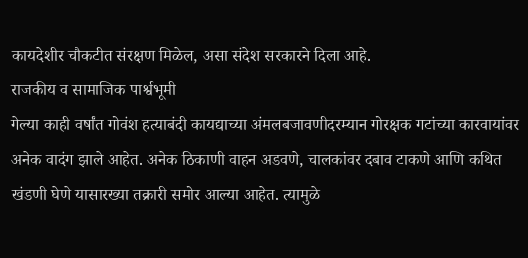कायदेशीर चौकटीत संरक्षण मिळेल, असा संदेश सरकारने दिला आहे.
राजकीय व सामाजिक पार्श्वभूमी
गेल्या काही वर्षांत गोवंश हत्याबंदी कायद्याच्या अंमलबजावणीदरम्यान गोरक्षक गटांच्या कारवायांवर अनेक वादंग झाले आहेत. अनेक ठिकाणी वाहन अडवणे, चालकांवर दबाव टाकणे आणि कथित खंडणी घेणे यासारख्या तक्रारी समोर आल्या आहेत. त्यामुळे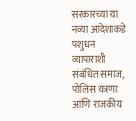सरकारच्या या नव्या आदेशाकडे पशुधन व्यापाराशी संबंधित समाज, पोलिस यंत्रणा आणि राजकीय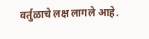वर्तुळाचे लक्ष लागले आहे.